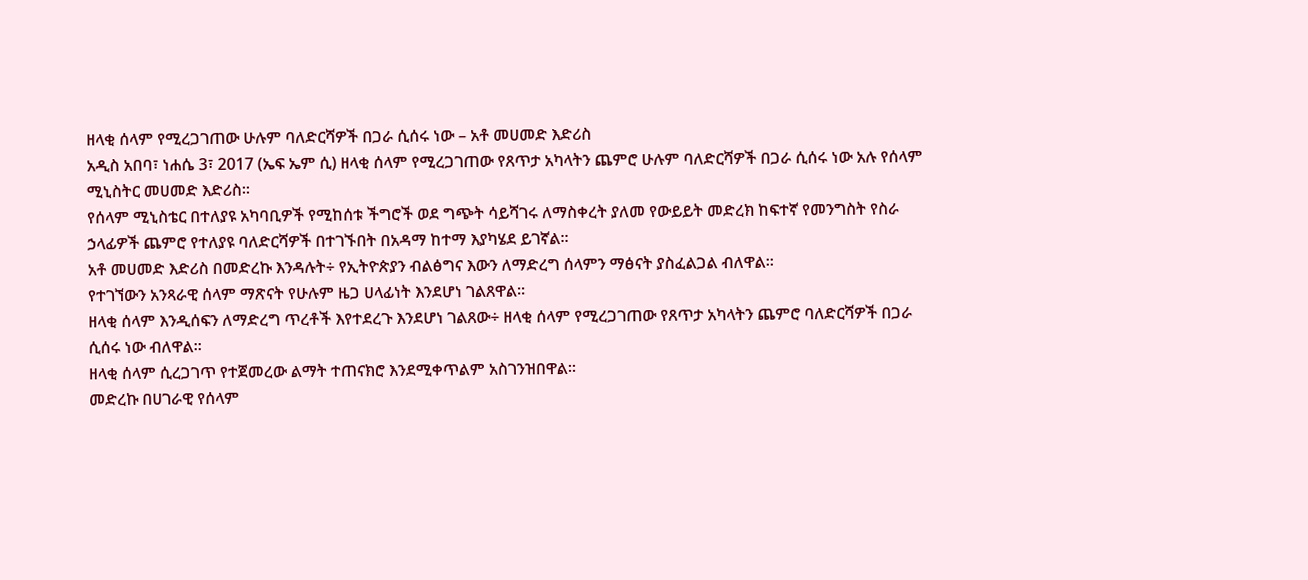ዘላቂ ሰላም የሚረጋገጠው ሁሉም ባለድርሻዎች በጋራ ሲሰሩ ነው – አቶ መሀመድ እድሪስ
አዲስ አበባ፣ ነሐሴ 3፣ 2017 (ኤፍ ኤም ሲ) ዘላቂ ሰላም የሚረጋገጠው የጸጥታ አካላትን ጨምሮ ሁሉም ባለድርሻዎች በጋራ ሲሰሩ ነው አሉ የሰላም ሚኒስትር መሀመድ እድሪስ፡፡
የሰላም ሚኒስቴር በተለያዩ አካባቢዎች የሚከሰቱ ችግሮች ወደ ግጭት ሳይሻገሩ ለማስቀረት ያለመ የውይይት መድረክ ከፍተኛ የመንግስት የስራ ኃላፊዎች ጨምሮ የተለያዩ ባለድርሻዎች በተገኙበት በአዳማ ከተማ እያካሄደ ይገኛል፡፡
አቶ መሀመድ እድሪስ በመድረኩ እንዳሉት÷ የኢትዮጵያን ብልፅግና እውን ለማድረግ ሰላምን ማፅናት ያስፈልጋል ብለዋል።
የተገኘውን አንጻራዊ ሰላም ማጽናት የሁሉም ዜጋ ሀላፊነት እንደሆነ ገልጸዋል።
ዘላቂ ሰላም እንዲሰፍን ለማድረግ ጥረቶች እየተደረጉ እንደሆነ ገልጸው÷ ዘላቂ ሰላም የሚረጋገጠው የጸጥታ አካላትን ጨምሮ ባለድርሻዎች በጋራ ሲሰሩ ነው ብለዋል።
ዘላቂ ሰላም ሲረጋገጥ የተጀመረው ልማት ተጠናክሮ እንደሚቀጥልም አስገንዝበዋል።
መድረኩ በሀገራዊ የሰላም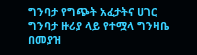ግንባታ የግጭት አፈታትና ሀገር ግንባታ ዙሪያ ላይ የተሟላ ግንዛቤ በመያዝ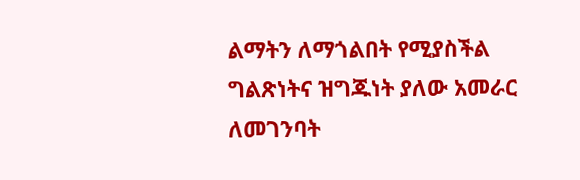ልማትን ለማጎልበት የሚያስችል ግልጽነትና ዝግጁነት ያለው አመራር ለመገንባት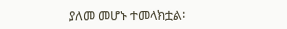ያለመ መሆኑ ተመላክቷል፡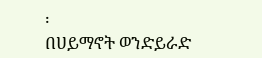፡
በሀይማኖት ወንድይራድ